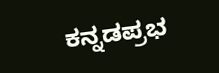ಕನ್ನಡಪ್ರಭ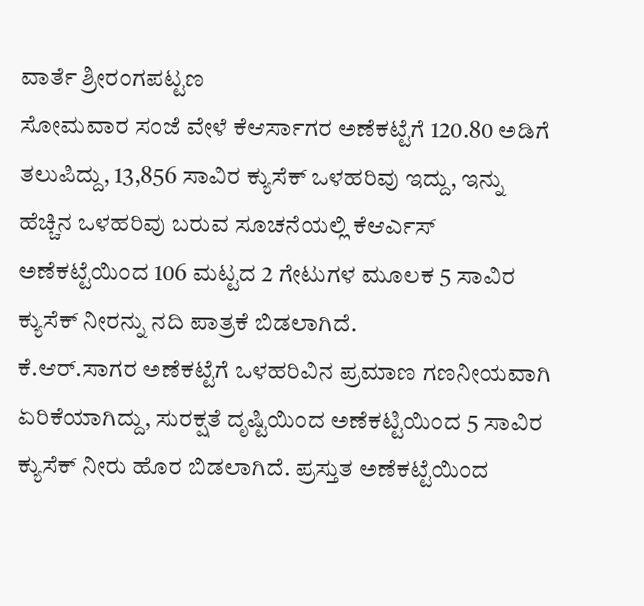ವಾರ್ತೆ ಶ್ರೀರಂಗಪಟ್ಟಣ
ಸೋಮವಾರ ಸಂಜೆ ವೇಳೆ ಕೆಆರ್ಸಾಗರ ಅಣೆಕಟ್ಟೆಗೆ 120.80 ಅಡಿಗೆ ತಲುಪಿದ್ದು, 13,856 ಸಾವಿರ ಕ್ಯುಸೆಕ್ ಒಳಹರಿವು ಇದ್ದು, ಇನ್ನು ಹೆಚ್ಚಿನ ಒಳಹರಿವು ಬರುವ ಸೂಚನೆಯಲ್ಲಿ ಕೆಆರ್ಎಸ್ ಅಣೆಕಟ್ಟೆಯಿಂದ 106 ಮಟ್ಟದ 2 ಗೇಟುಗಳ ಮೂಲಕ 5 ಸಾವಿರ ಕ್ಯುಸೆಕ್ ನೀರನ್ನು ನದಿ ಪಾತ್ರಕೆ ಬಿಡಲಾಗಿದೆ.
ಕೆ.ಆರ್.ಸಾಗರ ಅಣೆಕಟ್ಟೆಗೆ ಒಳಹರಿವಿನ ಪ್ರಮಾಣ ಗಣನೀಯವಾಗಿ ಏರಿಕೆಯಾಗಿದ್ದು, ಸುರಕ್ಷತೆ ದೃಷ್ಟಿಯಿಂದ ಅಣೆಕಟ್ಟಿಯಿಂದ 5 ಸಾವಿರ ಕ್ಯುಸೆಕ್ ನೀರು ಹೊರ ಬಿಡಲಾಗಿದೆ. ಪ್ರಸ್ತುತ ಅಣೆಕಟ್ಟೆಯಿಂದ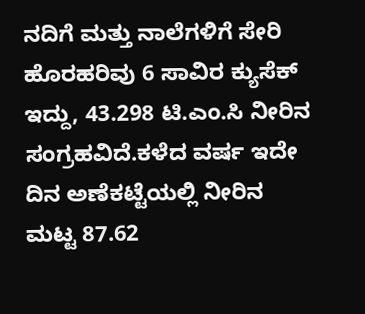ನದಿಗೆ ಮತ್ತು ನಾಲೆಗಳಿಗೆ ಸೇರಿ ಹೊರಹರಿವು 6 ಸಾವಿರ ಕ್ಯುಸೆಕ್ ಇದ್ದು, 43.298 ಟಿ.ಎಂ.ಸಿ ನೀರಿನ ಸಂಗ್ರಹವಿದೆ.ಕಳೆದ ವರ್ಷ ಇದೇ ದಿನ ಅಣೆಕಟ್ಟೆಯಲ್ಲಿ ನೀರಿನ ಮಟ್ಟ 87.62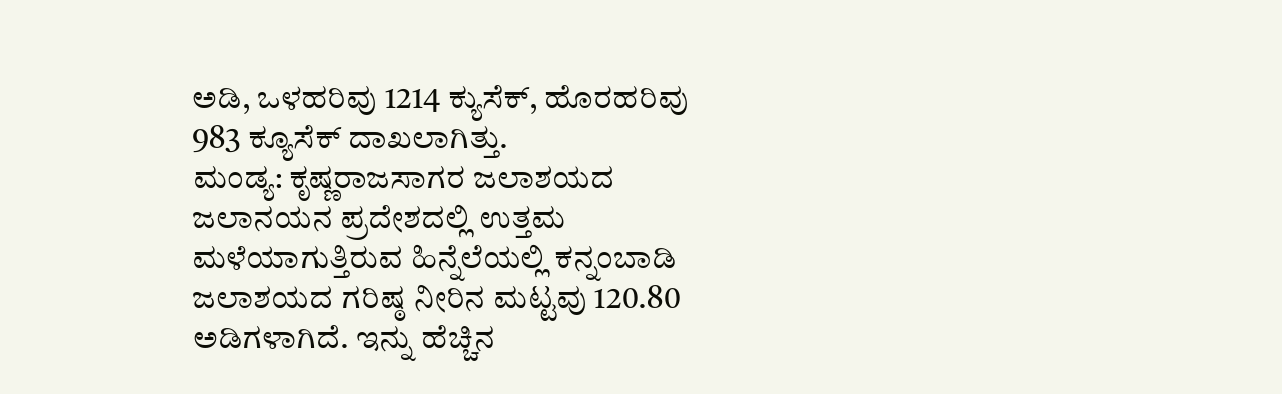ಅಡಿ, ಒಳಹರಿವು 1214 ಕ್ಯುಸೆಕ್, ಹೊರಹರಿವು 983 ಕ್ಯೂಸೆಕ್ ದಾಖಲಾಗಿತ್ತು.
ಮಂಡ್ಯ: ಕೃಷ್ಣರಾಜಸಾಗರ ಜಲಾಶಯದ ಜಲಾನಯನ ಪ್ರದೇಶದಲ್ಲಿ ಉತ್ತಮ ಮಳೆಯಾಗುತ್ತಿರುವ ಹಿನ್ನೆಲೆಯಲ್ಲಿ ಕನ್ನಂಬಾಡಿ ಜಲಾಶಯದ ಗರಿಷ್ಠ ನೀರಿನ ಮಟ್ಟವು 120.80 ಅಡಿಗಳಾಗಿದೆ. ಇನ್ನು ಹೆಚ್ಚಿನ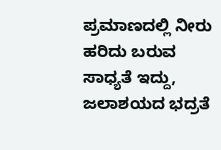ಪ್ರಮಾಣದಲ್ಲಿ ನೀರು ಹರಿದು ಬರುವ ಸಾಧ್ಯತೆ ಇದ್ದು, ಜಲಾಶಯದ ಭದ್ರತೆ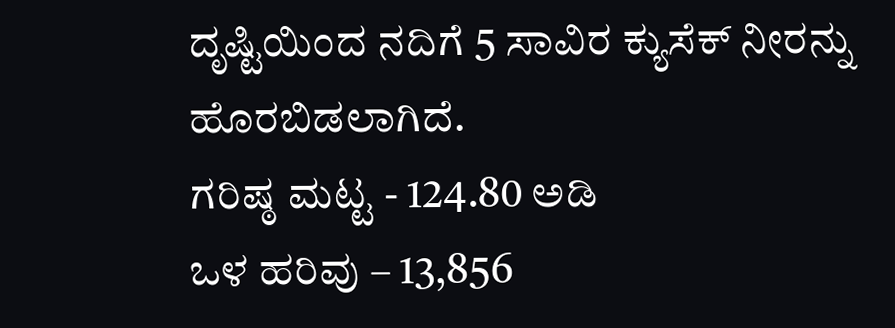ದೃಷ್ಟಿಯಿಂದ ನದಿಗೆ 5 ಸಾವಿರ ಕ್ಯುಸೆಕ್ ನೀರನ್ನು ಹೊರಬಿಡಲಾಗಿದೆ.
ಗರಿಷ್ಠ ಮಟ್ಟ - 124.80 ಅಡಿ
ಒಳ ಹರಿವು – 13,856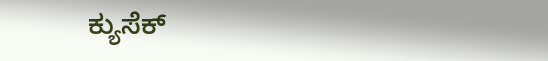ಕ್ಯುಸೆಕ್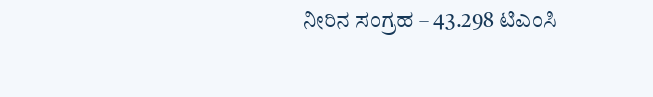ನೀರಿನ ಸಂಗ್ರಹ – 43.298 ಟಿಎಂಸಿ